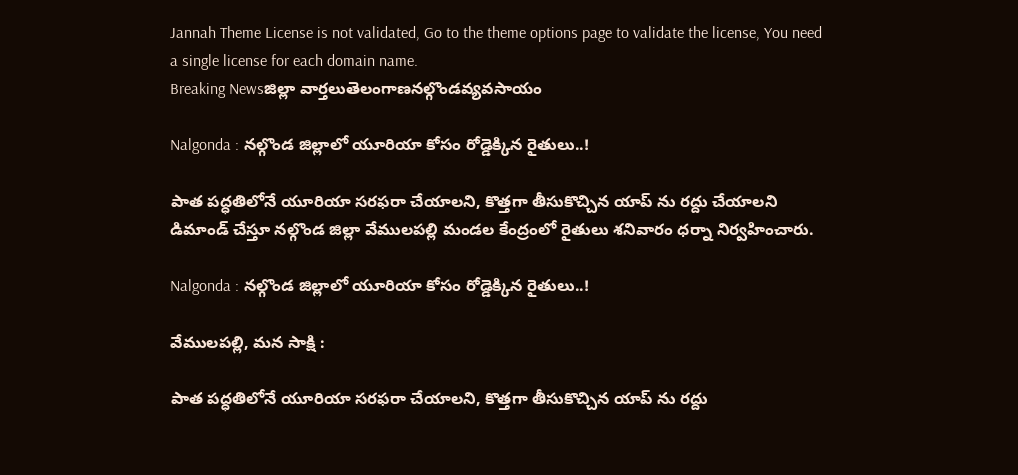Jannah Theme License is not validated, Go to the theme options page to validate the license, You need a single license for each domain name.
Breaking Newsజిల్లా వార్తలుతెలంగాణనల్గొండవ్యవసాయం

Nalgonda : నల్గొండ జిల్లాలో యూరియా కోసం రోడ్డెక్కిన రైతులు..!

పాత పద్ధతిలోనే యూరియా సరఫరా చేయాలని, కొత్తగా తీసుకొచ్చిన యాప్ ను రద్దు చేయాలని డిమాండ్ చేస్తూ నల్గొండ జిల్లా వేములపల్లి మండల కేంద్రంలో రైతులు శనివారం ధర్నా నిర్వహించారు.

Nalgonda : నల్గొండ జిల్లాలో యూరియా కోసం రోడ్డెక్కిన రైతులు..!

వేములపల్లి, మన సాక్షి :

పాత పద్ధతిలోనే యూరియా సరఫరా చేయాలని, కొత్తగా తీసుకొచ్చిన యాప్ ను రద్దు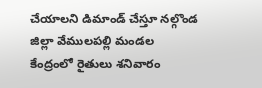చేయాలని డిమాండ్ చేస్తూ నల్గొండ జిల్లా వేములపల్లి మండల కేంద్రంలో రైతులు శనివారం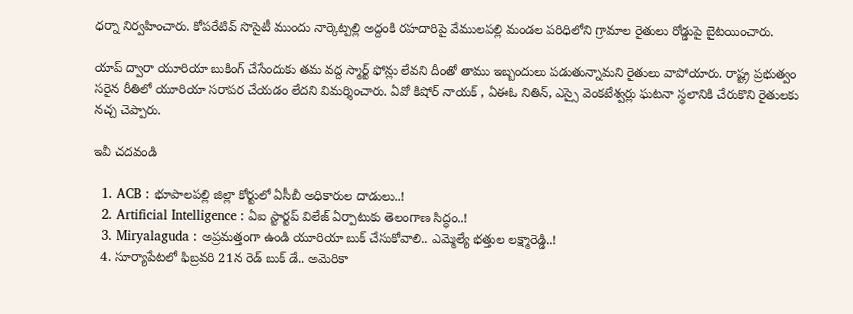ధర్నా నిర్వహించారు. కోపరేటివ్ సొసైటీ ముందు నార్కెట్పల్లి అద్దంకి రహదారిపై వేములపల్లి మండల పరిధిలోని గ్రామాల రైతులు రోడ్డుపై బైటయించారు.

యాప్ ద్వారా యూరియా బుకింగ్ చేసేందుకు తమ వద్ద స్మార్ట్ ఫోన్లు లేవని దీంతో తాము ఇబ్బందులు పడుతున్నామని రైతులు వాపోయారు. రాష్ట్ర ప్రభుత్వం సరైన రీతిలో యూరియా సరాపర చేయడం లేదని విమర్శించారు. ఏవో కిషోర్ నాయక్ , ఏఈఓ నితిన్, ఎస్సై వెంకటేశ్వర్లు ఘటనా స్థలానికి చేరుకొని రైతులకు నచ్చ చెప్పారు.

ఇవీ చదవండి

  1. ACB : భూపాలపల్లి జిల్లా కోర్టులో ఏసీబీ అధికారుల దాడులు..!
  2. Artificial Intelligence : ఏఐ స్టార్టప్ విలేజ్ ఏర్పాటుకు తెలంగాణ సిద్ధం..!
  3. Miryalaguda : అప్రమత్తంగా ఉండి యూరియా బుక్ చేసుకోవాలి.. ఎమ్మెల్యే భత్తుల లక్ష్మారెడ్డి..!
  4. సూర్యాపేటలో ఫిబ్రవరి 21న రెడ్ బుక్ డే.. అమెరికా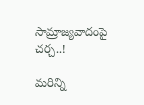సామ్రాజ్యవాదంపై చర్చ..!

మరిన్ని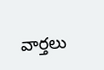వార్తలు